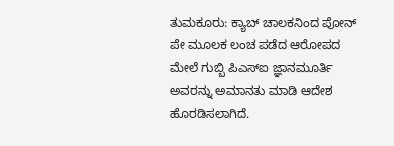ತುಮಕೂರು: ಕ್ಯಾಬ್ ಚಾಲಕನಿಂದ ಪೋನ್ ಪೇ ಮೂಲಕ ಲಂಚ ಪಡೆದ ಆರೋಪದ ಮೇಲೆ ಗುಬ್ಬಿ ಪಿಎಸ್ಐ ಜ್ಞಾನಮೂರ್ತಿ ಅವರನ್ನು ಅಮಾನತು ಮಾಡಿ ಆದೇಶ ಹೊರಡಿಸಲಾಗಿದೆ.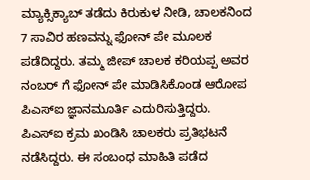ಮ್ಯಾಕ್ಸಿಕ್ಯಾಬ್ ತಡೆದು ಕಿರುಕುಳ ನೀಡಿ, ಚಾಲಕನಿಂದ 7 ಸಾವಿರ ಹಣವನ್ನು ಫೋನ್ ಪೇ ಮೂಲಕ ಪಡೆದಿದ್ದರು. ತಮ್ಮ ಜೀಪ್ ಚಾಲಕ ಕರಿಯಪ್ಪ ಅವರ ನಂಬರ್ ಗೆ ಫೋನ್ ಪೇ ಮಾಡಿಸಿಕೊಂಡ ಆರೋಪ ಪಿಎಸ್ಐ ಜ್ಞಾನಮೂರ್ತಿ ಎದುರಿಸುತ್ತಿದ್ದರು. ಪಿಎಸ್ಐ ಕ್ರಮ ಖಂಡಿಸಿ ಚಾಲಕರು ಪ್ರತಿಭಟನೆ ನಡೆಸಿದ್ದರು. ಈ ಸಂಬಂಧ ಮಾಹಿತಿ ಪಡೆದ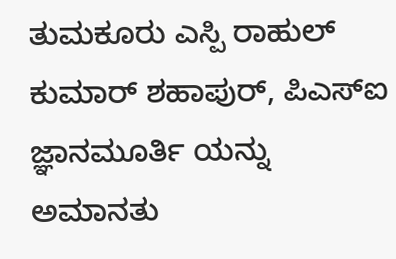ತುಮಕೂರು ಎಸ್ಪಿ ರಾಹುಲ್ ಕುಮಾರ್ ಶಹಾಪುರ್, ಪಿಎಸ್ಐ ಜ್ಞಾನಮೂರ್ತಿ ಯನ್ನು ಅಮಾನತು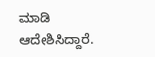ಮಾಡಿ ಆದೇಶಿಸಿದ್ದಾರೆ.